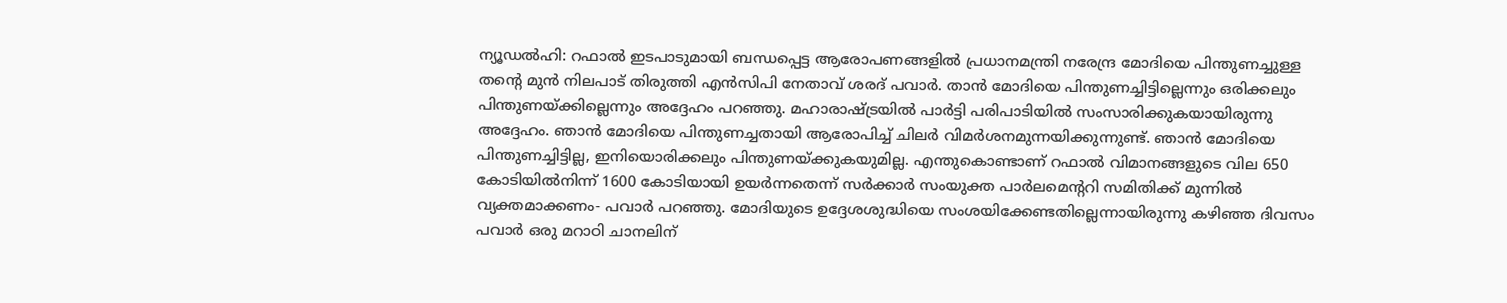ന്യൂഡൽഹി: റഫാൽ ഇടപാടുമായി ബന്ധപ്പെട്ട ആരോപണങ്ങളിൽ പ്രധാനമന്ത്രി നരേന്ദ്ര മോദിയെ പിന്തുണച്ചുള്ള തന്റെ മുൻ നിലപാട് തിരുത്തി എൻസിപി നേതാവ് ശരദ് പവാർ. താൻ മോദിയെ പിന്തുണച്ചിട്ടില്ലെന്നും ഒരിക്കലും പിന്തുണയ്ക്കില്ലെന്നും അദ്ദേഹം പറഞ്ഞു. മഹാരാഷ്ട്രയിൽ പാർട്ടി പരിപാടിയിൽ സംസാരിക്കുകയായിരുന്നു അദ്ദേഹം. ഞാൻ മോദിയെ പിന്തുണച്ചതായി ആരോപിച്ച് ചിലർ വിമർശനമുന്നയിക്കുന്നുണ്ട്. ഞാൻ മോദിയെ പിന്തുണച്ചിട്ടില്ല, ഇനിയൊരിക്കലും പിന്തുണയ്ക്കുകയുമില്ല. എന്തുകൊണ്ടാണ് റഫാൽ വിമാനങ്ങളുടെ വില 650 കോടിയിൽനിന്ന് 1600 കോടിയായി ഉയർന്നതെന്ന് സർക്കാർ സംയുക്ത പാർലമെന്ററി സമിതിക്ക് മുന്നിൽ വ്യക്തമാക്കണം- പവാർ പറഞ്ഞു. മോദിയുടെ ഉദ്ദേശശുദ്ധിയെ സംശയിക്കേണ്ടതില്ലെന്നായിരുന്നു കഴിഞ്ഞ ദിവസം പവാർ ഒരു മറാഠി ചാനലിന്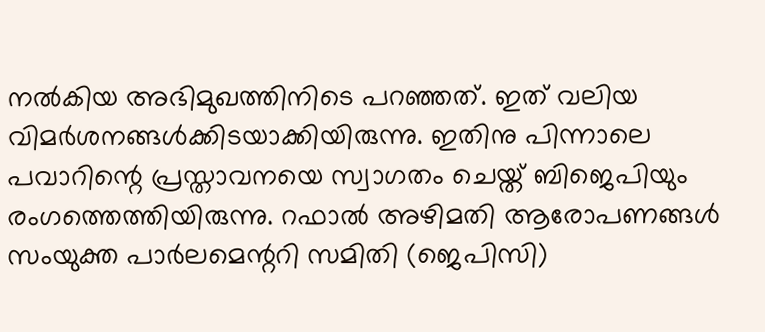നൽകിയ അഭിമുഖത്തിനിടെ പറഞ്ഞത്. ഇത് വലിയ വിമർശനങ്ങൾക്കിടയാക്കിയിരുന്നു. ഇതിനു പിന്നാലെ പവാറിന്റെ പ്രസ്താവനയെ സ്വാഗതം ചെയ്ത് ബിജെപിയും രംഗത്തെത്തിയിരുന്നു. റഫാൽ അഴിമതി ആരോപണങ്ങൾ സംയുക്ത പാർലമെന്ററി സമിതി (ജെപിസി)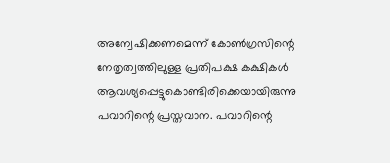അന്വേഷിക്കണമെന്ന് കോൺഗ്രസിന്റെ നേതൃത്വത്തിലുള്ള പ്രതിപക്ഷ കക്ഷികൾ ആവശ്യപ്പെട്ടുകൊണ്ടിരിക്കെയായിരുന്നു പവാറിന്റെ പ്രസ്തവാന. പവാറിന്റെ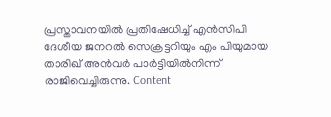പ്രസ്താവനയിൽ പ്രതിഷേധിച്ച് എൻസിപി ദേശീയ ജനറൽ സെക്രട്ടറിയും എം പിയുമായ താരിഖ് അൻവർ പാർട്ടിയിൽനിന്ന് രാജിവെച്ചിരുന്നു. Content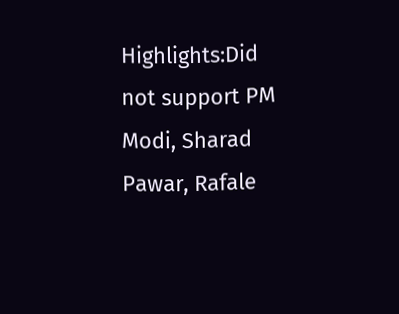Highlights:Did not support PM Modi, Sharad Pawar, Rafale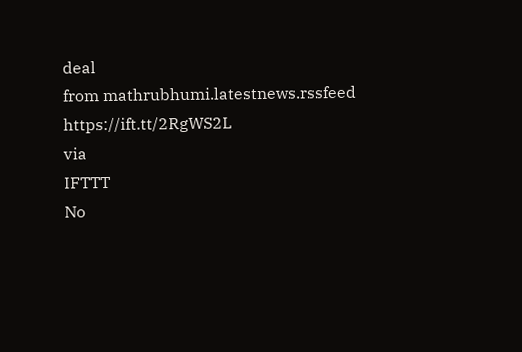deal
from mathrubhumi.latestnews.rssfeed https://ift.tt/2RgWS2L
via
IFTTT
No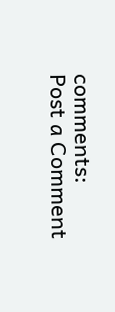comments:
Post a Comment